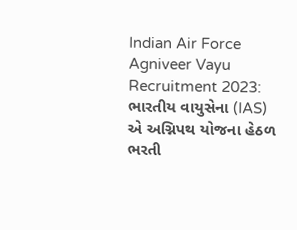Indian Air Force Agniveer Vayu Recruitment 2023: ભારતીય વાયુસેના (IAS) એ અગ્નિપથ યોજના હેઠળ ભરતી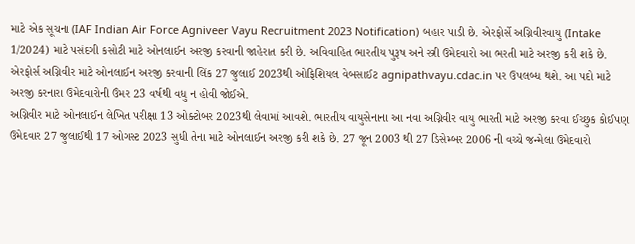માટે એક સૂચના (IAF Indian Air Force Agniveer Vayu Recruitment 2023 Notification) બહાર પાડી છે. એરફોર્સે અગ્નિવીરવાયુ (Intake 1/2024) માટે પસંદગી કસોટી માટે ઓનલાઈન અરજી કરવાની જાહેરાત કરી છે. અવિવાહિત ભારતીય પુરૂષ અને સ્ત્રી ઉમેદવારો આ ભરતી માટે અરજી કરી શકે છે. એરફોર્સ અગ્નિવીર માટે ઓનલાઈન અરજી કરવાની લિંક 27 જુલાઈ 2023થી ઓફિશિયલ વેબસાઈટ agnipathvayu.cdac.in પર ઉપલબ્ધ થશે. આ પદો માટે અરજી કરનારા ઉમેદવારોની ઉંમર 23 વર્ષથી વધુ ન હોવી જોઈએ.
અગ્નિવીર માટે ઓનલાઈન લેખિત પરીક્ષા 13 ઓક્ટોબર 2023થી લેવામાં આવશે. ભારતીય વાયુસેનાના આ નવા અગ્નિવીર વાયુ ભારતી માટે અરજી કરવા ઈચ્છુક કોઈપણ ઉમેદવાર 27 જુલાઈથી 17 ઓગસ્ટ 2023 સુધી તેના માટે ઓનલાઈન અરજી કરી શકે છે. 27 જૂન 2003 થી 27 ડિસેમ્બર 2006 ની વચ્ચે જન્મેલા ઉમેદવારો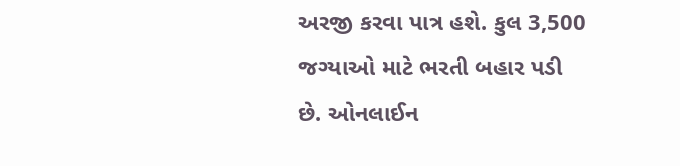અરજી કરવા પાત્ર હશે. કુલ 3,500 જગ્યાઓ માટે ભરતી બહાર પડી છે. ઓનલાઈન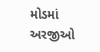મોડમાં અરજીઓ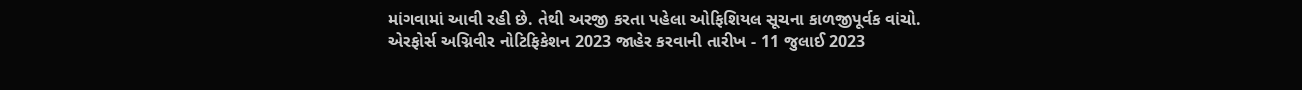માંગવામાં આવી રહી છે. તેથી અરજી કરતા પહેલા ઓફિશિયલ સૂચના કાળજીપૂર્વક વાંચો.
એરફોર્સ અગ્નિવીર નોટિફિકેશન 2023 જાહેર કરવાની તારીખ - 11 જુલાઈ 2023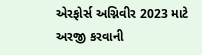એરફોર્સ અગ્નિવીર 2023 માટે અરજી કરવાની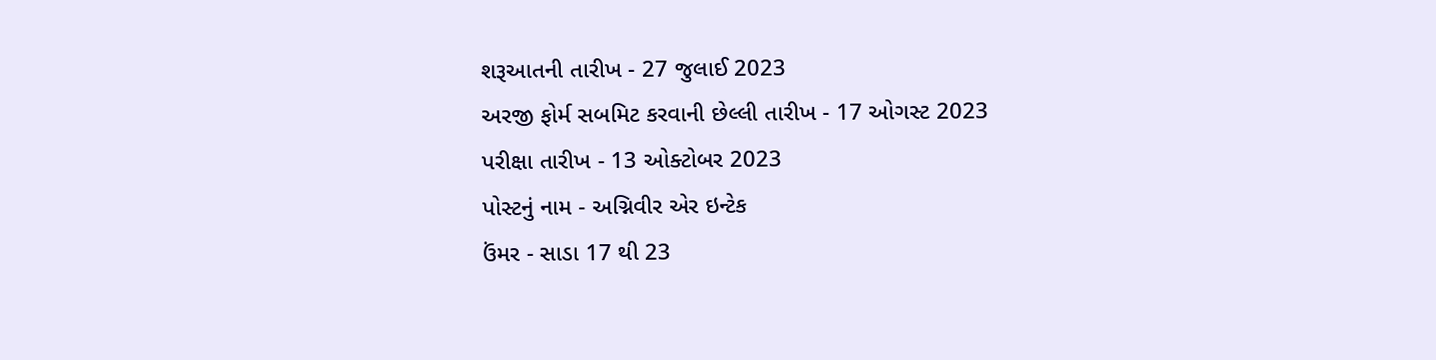શરૂઆતની તારીખ - 27 જુલાઈ 2023
અરજી ફોર્મ સબમિટ કરવાની છેલ્લી તારીખ - 17 ઓગસ્ટ 2023
પરીક્ષા તારીખ - 13 ઓક્ટોબર 2023
પોસ્ટનું નામ - અગ્નિવીર એર ઇન્ટેક
ઉંમર - સાડા 17 થી 23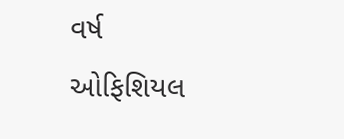વર્ષ
ઓફિશિયલ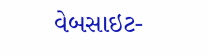વેબસાઇટ-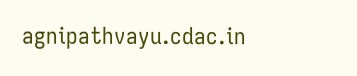agnipathvayu.cdac.in